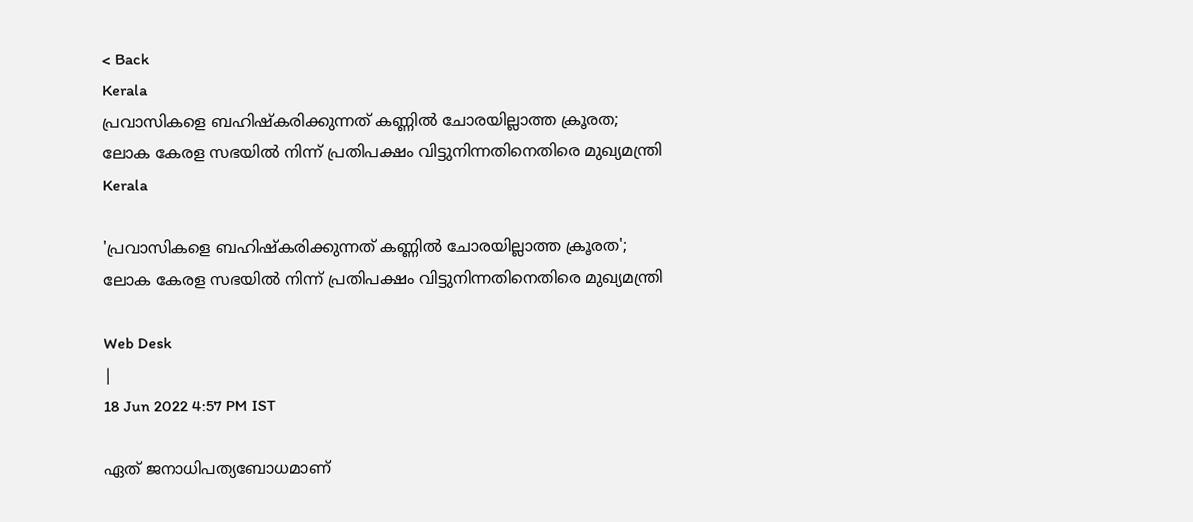< Back
Kerala
പ്രവാസികളെ ബഹിഷ്‌കരിക്കുന്നത് കണ്ണിൽ ചോരയില്ലാത്ത ക്രൂരത; ലോക കേരള സഭയിൽ നിന്ന് പ്രതിപക്ഷം വിട്ടുനിന്നതിനെതിരെ മുഖ്യമന്ത്രി
Kerala

'പ്രവാസികളെ ബഹിഷ്‌കരിക്കുന്നത് കണ്ണിൽ ചോരയില്ലാത്ത ക്രൂരത'; ലോക കേരള സഭയിൽ നിന്ന് പ്രതിപക്ഷം വിട്ടുനിന്നതിനെതിരെ മുഖ്യമന്ത്രി

Web Desk
|
18 Jun 2022 4:57 PM IST

ഏത് ജനാധിപത്യബോധമാണ്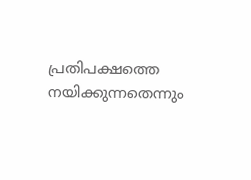പ്രതിപക്ഷത്തെ നയിക്കുന്നതെന്നും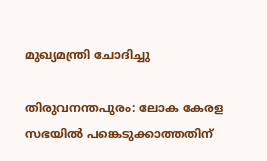മുഖ്യമന്ത്രി ചോദിച്ചു

തിരുവനന്തപുരം: ലോക കേരള സഭയില്‍ പങ്കെടുക്കാത്തതിന്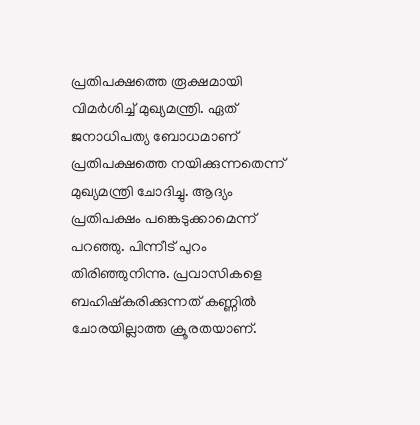പ്രതിപക്ഷത്തെ രൂക്ഷമായി വിമർശിച്ച് മുഖ്യമന്ത്രി. ഏത് ജനാധിപത്യ ബോധമാണ് പ്രതിപക്ഷത്തെ നയിക്കുന്നതെന്ന് മുഖ്യമന്ത്രി ചോദിച്ചു. ആദ്യം പ്രതിപക്ഷം പങ്കെടുക്കാമെന്ന് പറഞ്ഞു. പിന്നീട് പുറം തിരിഞ്ഞുനിന്നു. പ്രവാസികളെ ബഹിഷ്‌കരിക്കുന്നത് കണ്ണിൽ ചോരയില്ലാത്ത ക്രൂരതയാണ്.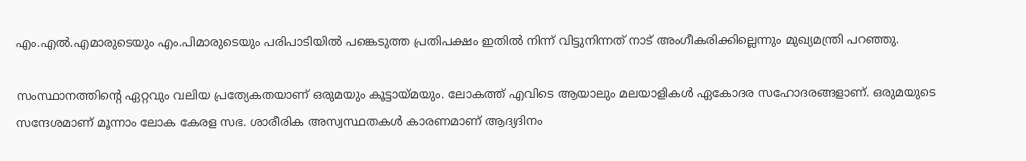എം.എൽ.എമാരുടെയും എം.പിമാരുടെയും പരിപാടിയിൽ പങ്കെടുത്ത പ്രതിപക്ഷം ഇതിൽ നിന്ന് വിട്ടുനിന്നത് നാട് അംഗീകരിക്കില്ലെന്നും മുഖ്യമന്ത്രി പറഞ്ഞു.

സംസ്ഥാനത്തിന്റെ ഏറ്റവും വലിയ പ്രത്യേകതയാണ് ഒരുമയും കൂട്ടായ്മയും. ലോകത്ത് എവിടെ ആയാലും മലയാളികൾ ഏകോദര സഹോദരങ്ങളാണ്. ഒരുമയുടെ സന്ദേശമാണ് മൂന്നാം ലോക കേരള സഭ. ശാരീരിക അസ്വസ്ഥതകൾ കാരണമാണ് ആദ്യദിനം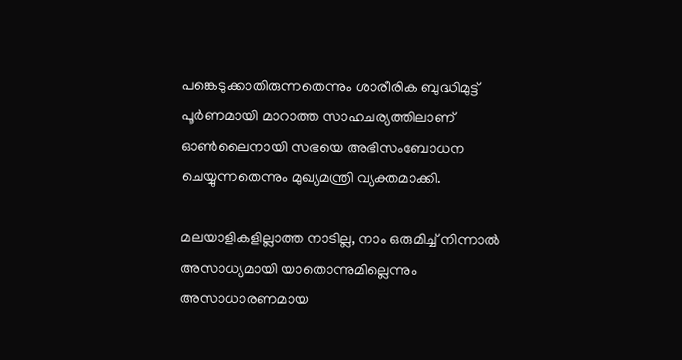പങ്കെടുക്കാതിരുന്നതെന്നും ശാരീരിക ബുദ്ധിമുട്ട് പൂർണമായി മാറാത്ത സാഹചര്യത്തിലാണ് ഓൺലൈനായി സഭയെ അഭിസംബോധന ചെയ്യുന്നതെന്നും മുഖ്യമന്ത്രി വ്യക്തമാക്കി.

മലയാളികളില്ലാത്ത നാടില്ല, നാം ഒരുമിച്ച് നിന്നാൽ അസാധ്യമായി യാതൊന്നുമില്ലെന്നും അസാധാരണമായ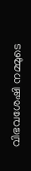വിഭവശേഷി നമ്മുടെ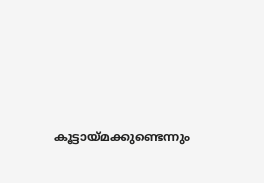കൂട്ടായ്മക്കുണ്ടെന്നും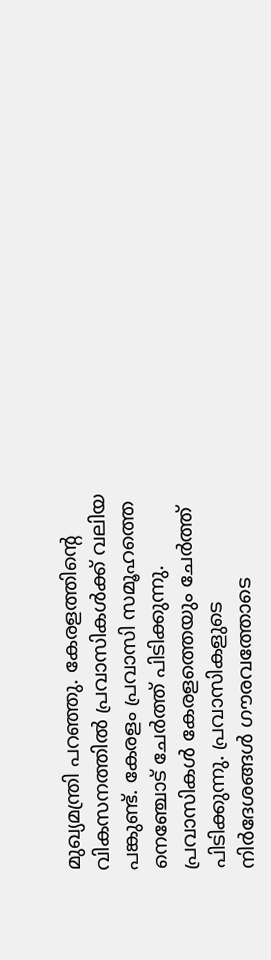മുഖ്യമന്ത്രി പറഞ്ഞു. കേരളത്തിന്റെ വികസനത്തിൽ പ്രവാസികൾക്ക് വലിയ പങ്കുണ്ട്. കേരളം പ്രവാസി സമൂഹത്തെ നെഞ്ചോട് ചേർത്ത് പിടിക്കുന്നു. പ്രവാസികൾ കേരളത്തെയും ചേർത്ത് പിടിക്കുന്നു. പ്രവാസികളുടെ നിർദേശങ്ങൾ ഗൗരവത്തോടെ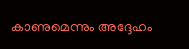കാണുമെന്നും അദ്ദേഹം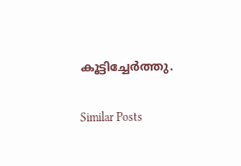കൂട്ടിച്ചേര്‍ത്തു.

Similar Posts